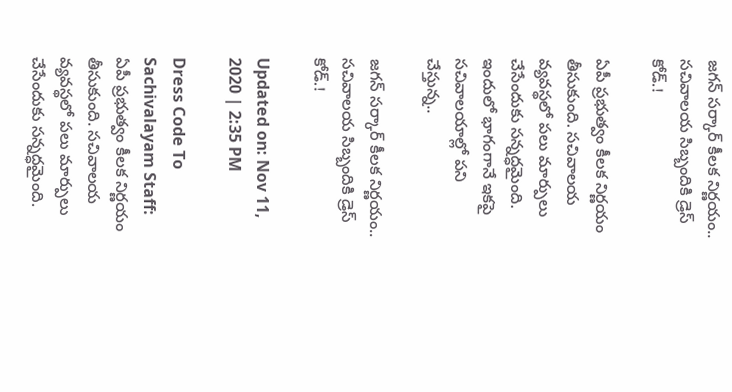జగన్ సర్కార్ కీలక నిర్ణయం.. సచివాలయ సిబ్బందికి డ్రెస్ కోడ్.!

ఏపీ ప్రభుత్వం కీలక నిర్ణయం తీసుకుంది. సచివాలయ వ్యవస్థలో పలు మార్పులు చేసేందుకు సన్నద్ధమైంది. ఇందులో భాగంగానే ఇకపై సచివాలయాల్లో పని చేస్తున్న..

జగన్ సర్కార్ కీలక నిర్ణయం.. సచివాలయ సిబ్బందికి డ్రెస్ కోడ్.!

Updated on: Nov 11, 2020 | 2:35 PM

Dress Code To Sachivalayam Staff: ఏపీ ప్రభుత్వం కీలక నిర్ణయం తీసుకుంది. సచివాలయ వ్యవస్థలో పలు మార్పులు చేసేందుకు సన్నద్ధమైంది.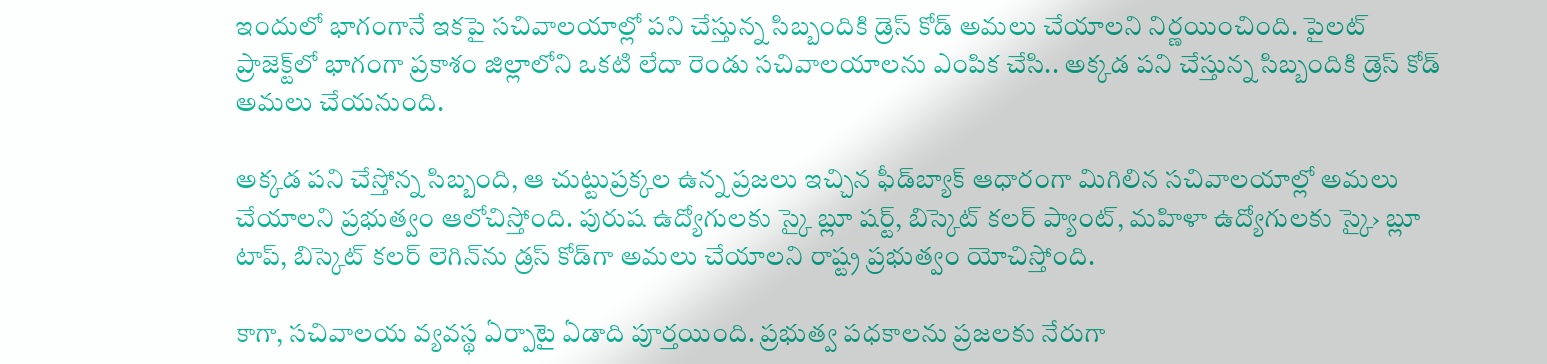ఇందులో భాగంగానే ఇకపై సచివాలయాల్లో పని చేస్తున్న సిబ్బందికి డ్రెస్ కోడ్ అమలు చేయాలని నిర్ణయించింది. పైలట్ ప్రాజెక్ట్‌లో భాగంగా ప్రకాశం జిల్లాలోని ఒకటి లేదా రెండు సచివాలయాలను ఎంపిక చేసి.. అక్కడ పని చేస్తున్న సిబ్బందికి డ్రెస్ కోడ్ అమలు చేయనుంది.

అక్కడ పని చేస్తోన్న సిబ్బంది, ఆ చుట్టుప్రక్కల ఉన్న ప్రజలు ఇచ్చిన ఫీడ్‌బ్యాక్‌ ఆధారంగా మిగిలిన సచివాలయాల్లో అమలు చేయాలని ప్రభుత్వం ఆలోచిస్తోంది. పురుష ఉద్యోగులకు స్కై బ్లూ షర్ట్, బిస్కెట్‌ కలర్‌ ప్యాంట్, మహిళా ఉద్యోగులకు స్కై› బ్లూ టాప్, బిస్కెట్‌ కలర్‌ లెగిన్‌ను‌ డ్రస్‌ కోడ్‌గా అమలు చేయాలని రాష్ట్ర ప్రభుత్వం యోచిస్తోంది.

కాగా, సచివాలయ వ్యవస్థ ఏర్పాటై ఏడాది పూర్తయింది. ప్రభుత్వ పధకాలను ప్రజలకు నేరుగా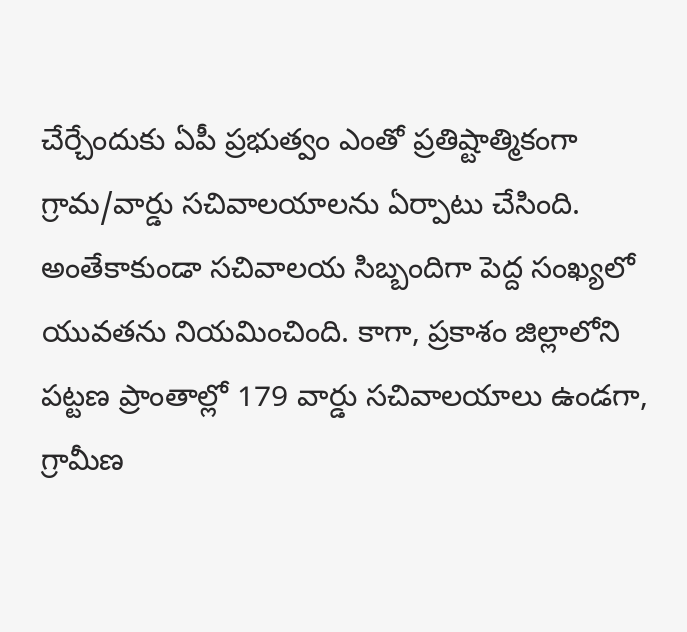చేర్చేందుకు ఏపీ ప్రభుత్వం ఎంతో ప్రతిష్టాత్మికంగా గ్రామ/వార్డు సచివాలయాలను ఏర్పాటు చేసింది. అంతేకాకుండా సచివాలయ సిబ్బందిగా పెద్ద సంఖ్యలో యువతను నియమించింది. కాగా, ప్రకాశం జిల్లాలోని పట్టణ ప్రాంతాల్లో 179 వార్డు సచివాలయాలు ఉండగా, గ్రామీణ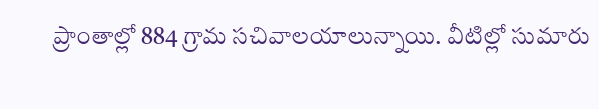ప్రాంతాల్లో 884 గ్రామ సచివాలయాలున్నాయి. వీటిల్లో సుమారు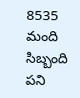8535 మంది సిబ్బంది పని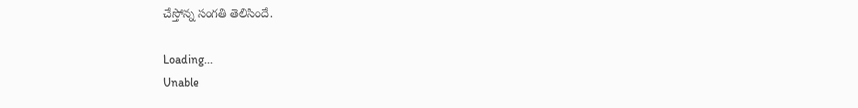చేస్తోన్న సంగతి తెలిసిందే.

Loading...
Unable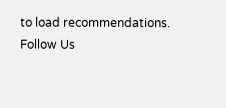to load recommendations.
Follow Us